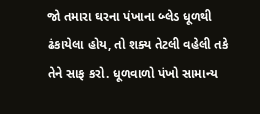જો તમારા ઘરના પંખાના બ્લેડ ધૂળથી ઢંકાયેલા હોય, તો શક્ય તેટલી વહેલી તકે તેને સાફ કરો. ધૂળવાળો પંખો સામાન્ય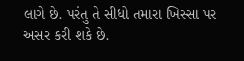લાગે છે. પરંતુ તે સીધો તમારા ખિસ્સા પર અસર કરી શકે છે.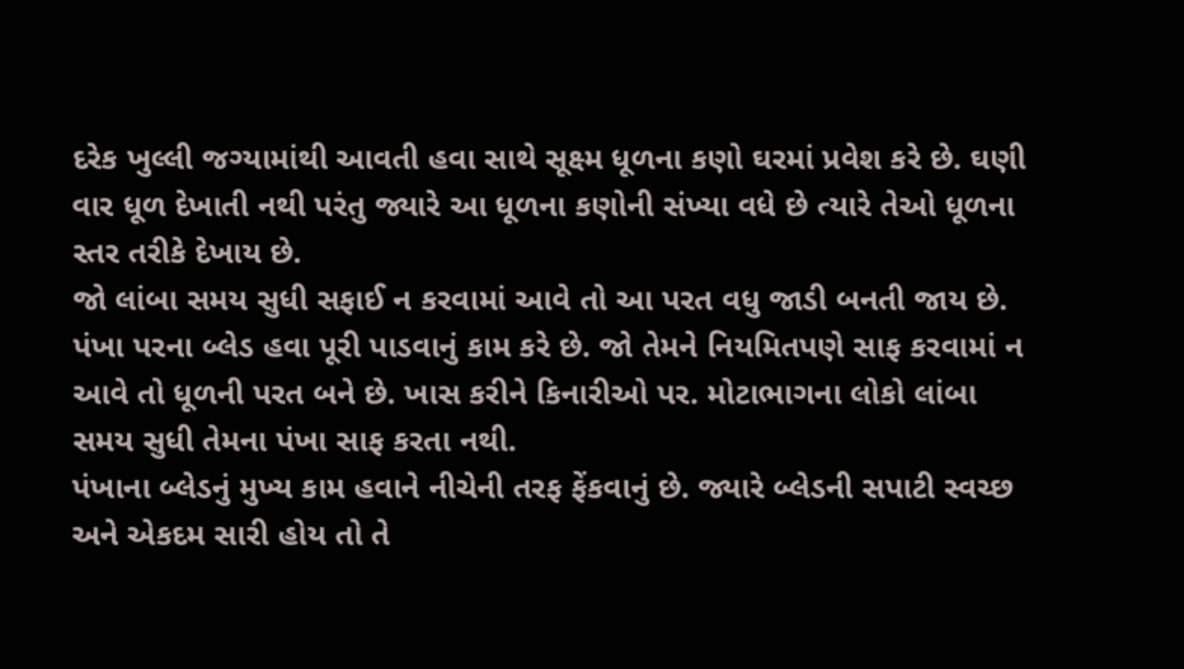દરેક ખુલ્લી જગ્યામાંથી આવતી હવા સાથે સૂક્ષ્મ ધૂળના કણો ઘરમાં પ્રવેશ કરે છે. ઘણી વાર ધૂળ દેખાતી નથી પરંતુ જ્યારે આ ધૂળના કણોની સંખ્યા વધે છે ત્યારે તેઓ ધૂળના સ્તર તરીકે દેખાય છે.
જો લાંબા સમય સુધી સફાઈ ન કરવામાં આવે તો આ પરત વધુ જાડી બનતી જાય છે. પંખા પરના બ્લેડ હવા પૂરી પાડવાનું કામ કરે છે. જો તેમને નિયમિતપણે સાફ કરવામાં ન આવે તો ધૂળની પરત બને છે. ખાસ કરીને કિનારીઓ પર. મોટાભાગના લોકો લાંબા સમય સુધી તેમના પંખા સાફ કરતા નથી.
પંખાના બ્લેડનું મુખ્ય કામ હવાને નીચેની તરફ ફેંકવાનું છે. જ્યારે બ્લેડની સપાટી સ્વચ્છ અને એકદમ સારી હોય તો તે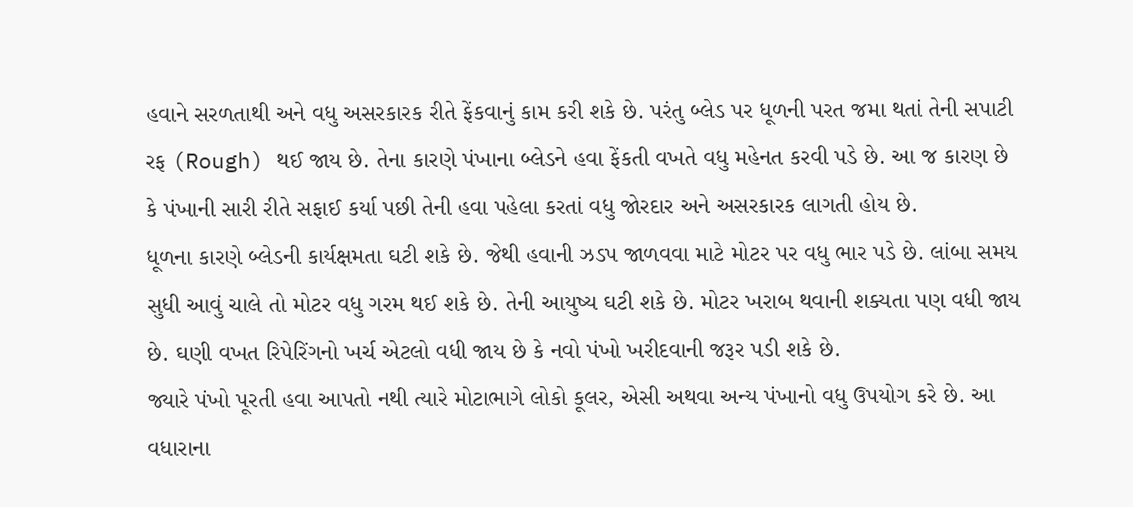હવાને સરળતાથી અને વધુ અસરકારક રીતે ફેંકવાનું કામ કરી શકે છે. પરંતુ બ્લેડ પર ધૂળની પરત જમા થતાં તેની સપાટી રફ (Rough) થઈ જાય છે. તેના કારણે પંખાના બ્લેડને હવા ફેંકતી વખતે વધુ મહેનત કરવી પડે છે. આ જ કારણ છે કે પંખાની સારી રીતે સફાઈ કર્યા પછી તેની હવા પહેલા કરતાં વધુ જોરદાર અને અસરકારક લાગતી હોય છે.
ધૂળના કારણે બ્લેડની કાર્યક્ષમતા ઘટી શકે છે. જેથી હવાની ઝડપ જાળવવા માટે મોટર પર વધુ ભાર પડે છે. લાંબા સમય સુધી આવું ચાલે તો મોટર વધુ ગરમ થઈ શકે છે. તેની આયુષ્ય ઘટી શકે છે. મોટર ખરાબ થવાની શક્યતા પણ વધી જાય છે. ઘણી વખત રિપેરિંગનો ખર્ચ એટલો વધી જાય છે કે નવો પંખો ખરીદવાની જરૂર પડી શકે છે.
જ્યારે પંખો પૂરતી હવા આપતો નથી ત્યારે મોટાભાગે લોકો કૂલર, એસી અથવા અન્ય પંખાનો વધુ ઉપયોગ કરે છે. આ વધારાના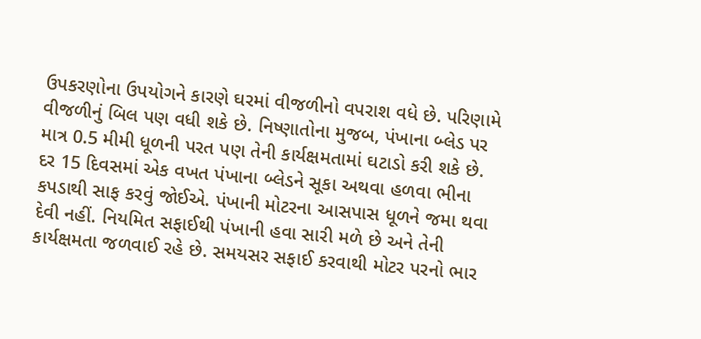ઉપકરણોના ઉપયોગને કારણે ઘરમાં વીજળીનો વપરાશ વધે છે. પરિણામે વીજળીનું બિલ પણ વધી શકે છે. નિષ્ણાતોના મુજબ, પંખાના બ્લેડ પર માત્ર 0.5 મીમી ધૂળની પરત પણ તેની કાર્યક્ષમતામાં ઘટાડો કરી શકે છે.
દર 15 દિવસમાં એક વખત પંખાના બ્લેડને સૂકા અથવા હળવા ભીના કપડાથી સાફ કરવું જોઈએ. પંખાની મોટરના આસપાસ ધૂળને જમા થવા દેવી નહીં. નિયમિત સફાઈથી પંખાની હવા સારી મળે છે અને તેની કાર્યક્ષમતા જળવાઈ રહે છે. સમયસર સફાઈ કરવાથી મોટર પરનો ભાર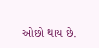ઓછો થાય છે.